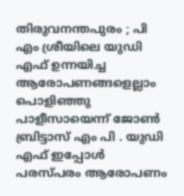തിരുവനന്തപുരം ; പി എം ശ്രീയിലെ യുഡി എഫ് ഉന്നയിച്ച ആരോപണങ്ങളെല്ലാം പൊളിഞ്ഞു പാളീസായെന്ന് ജോൺ ബ്രിട്ടാസ് എം പി . യുഡി എഫ് ഇപ്പോൾ പരസ്പരം ആരോപണം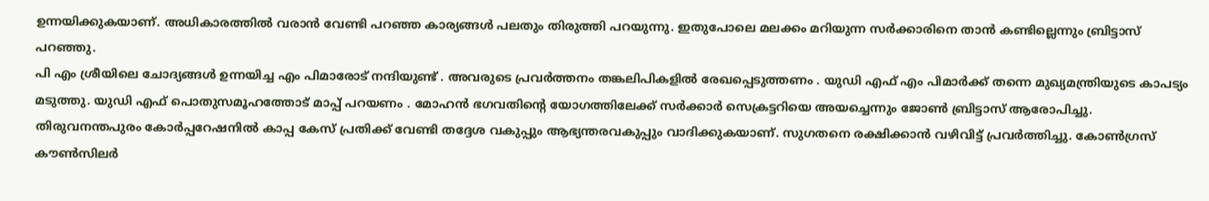ഉന്നയിക്കുകയാണ്. അധികാരത്തിൽ വരാൻ വേണ്ടി പറഞ്ഞ കാര്യങ്ങൾ പലതും തിരുത്തി പറയുന്നു. ഇതുപോലെ മലക്കം മറിയുന്ന സർക്കാരിനെ താൻ കണ്ടില്ലെന്നും ബ്രിട്ടാസ് പറഞ്ഞു.
പി എം ശ്രീയിലെ ചോദ്യങ്ങൾ ഉന്നയിച്ച എം പിമാരോട് നന്ദിയുണ്ട് . അവരുടെ പ്രവർത്തനം തങ്കലിപികളിൽ രേഖപ്പെടുത്തണം . യുഡി എഫ് എം പിമാർക്ക് തന്നെ മുഖ്യമന്ത്രിയുടെ കാപട്യം മടുത്തു. യുഡി എഫ് പൊതുസമൂഹത്തോട് മാപ്പ് പറയണം . മോഹൻ ഭഗവതിൻ്റെ യോഗത്തിലേക്ക് സർക്കാർ സെക്രട്ടറിയെ അയച്ചെന്നും ജോൺ ബ്രിട്ടാസ് ആരോപിച്ചു.
തിരുവനന്തപുരം കോർപ്പറേഷനിൽ കാപ്പ കേസ് പ്രതിക്ക് വേണ്ടി തദ്ദേശ വകുപ്പും ആഭ്യന്തരവകുപ്പും വാദിക്കുകയാണ്. സുഗതനെ രക്ഷിക്കാൻ വഴിവിട്ട് പ്രവർത്തിച്ചു. കോൺഗ്രസ് കൗൺസിലർ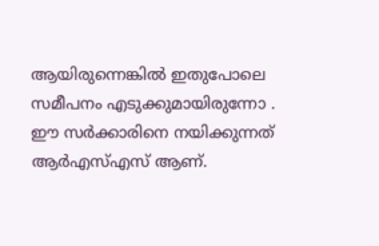ആയിരുന്നെങ്കിൽ ഇതുപോലെ സമീപനം എടുക്കുമായിരുന്നോ . ഈ സർക്കാരിനെ നയിക്കുന്നത് ആർഎസ്എസ് ആണ്.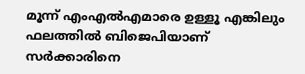മൂന്ന് എംഎൽഎമാരെ ഉള്ളൂ എങ്കിലും ഫലത്തിൽ ബിജെപിയാണ് സർക്കാരിനെ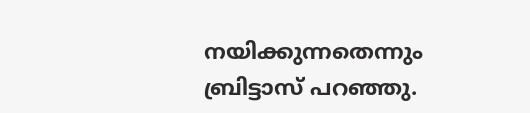നയിക്കുന്നതെന്നും ബ്രിട്ടാസ് പറഞ്ഞു.